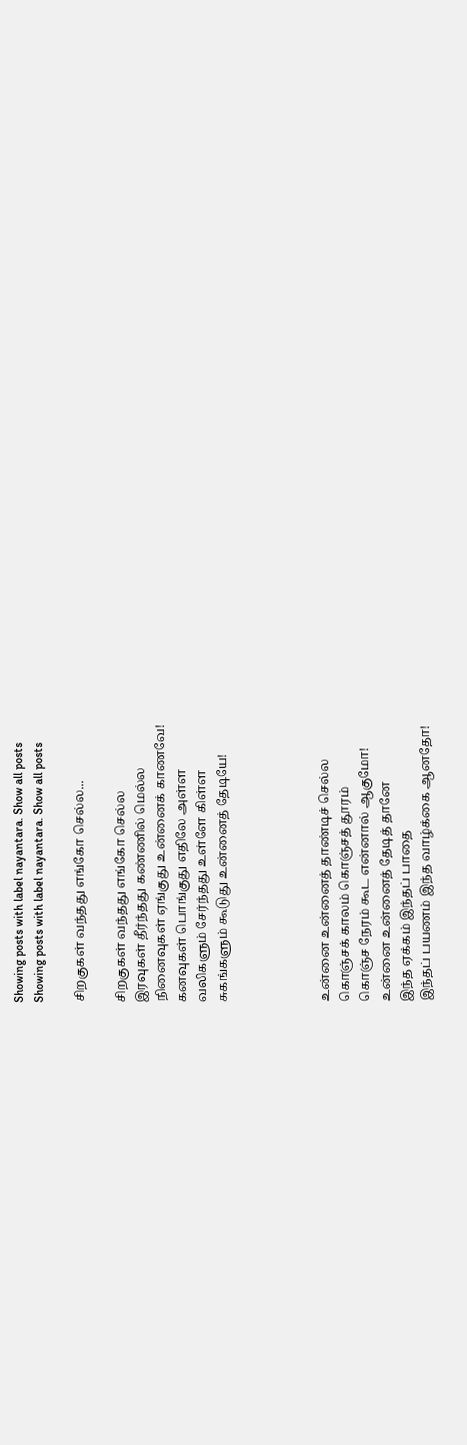Showing posts with label nayantara. Show all posts
Showing posts with label nayantara. Show all posts

சிறகுகள் வந்தது எங்கோ செல்ல...

சிறகுகள் வந்தது எங்கோ செல்ல
இரவுகள் தீர்ந்தது கண்ணில் மெல்ல
நினைவுகள் ஏங்குது உன்னைக் காணவே!
கனவுகள் பொங்குது எதிலே அள்ள
வலிகளும் சேர்ந்தது உள்ளே கிள்ள
சுகங்களும் கூடுது உன்னைத் தேடியே!




உன்னை உன்னைத் தாண்டிச் செல்ல
கொஞ்சக் காலம் கொஞ்சத் தூரம்
கொஞ்ச நேரம் கூட என்னால் ஆகுமோ!
உன்னை உன்னைத் தேடித் தானே
இந்த ஏக்கம் இந்தப் பாதை
இந்தப் பயணம் இந்த வாழ்க்கை ஆனதோ!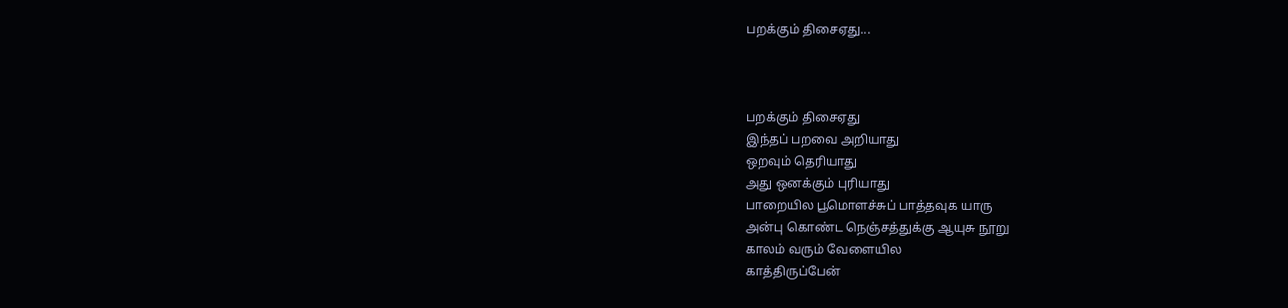பறக்கும் திசைஏது...



பறக்கும் திசைஏது
இந்தப் பறவை அறியாது
ஒறவும் தெரியாது
அது ஒனக்கும் புரியாது
பாறையில பூமொளச்சுப் பாத்தவுக யாரு
அன்பு கொண்ட நெஞ்சத்துக்கு ஆயுசு நூறு
காலம் வரும் வேளையில
காத்திருப்பேன்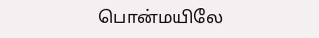பொன்மயிலே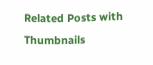Related Posts with Thumbnails